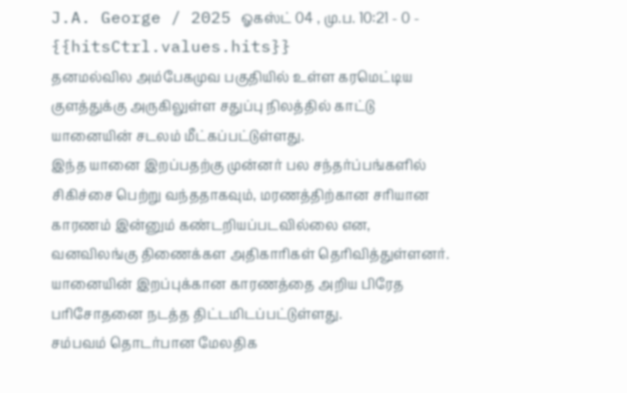J.A. George / 2025 ஓகஸ்ட் 04 , மு.ப. 10:21 - 0 - {{hitsCtrl.values.hits}}
தனமல்வில அம்பேகமுவ பகுதியில் உள்ள கரமெட்டிய குளத்துக்கு அருகிலுள்ள சதுப்பு நிலத்தில் காட்டு யானையின் சடலம் மீட்கப்பட்டுள்ளது.
இந்த யானை இறப்பதற்கு முன்னர் பல சந்தர்ப்பங்களில் சிகிச்சை பெற்று வந்ததாகவும், மரணத்திற்கான சரியான காரணம் இன்னும் கண்டறியப்படவில்லை என, வனவிலங்கு திணைக்கள அதிகாரிகள் தெரிவித்துள்ளனர்.
யானையின் இறப்புக்கான காரணத்தை அறிய பிரேத பரிசோதனை நடத்த திட்டமிடப்பட்டுள்ளது.
சம்பவம் தொடர்பான மேலதிக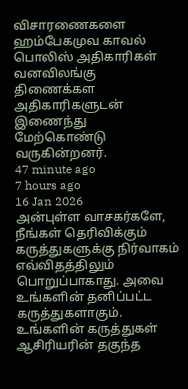விசாரணைகளை ஹம்பேகமுவ காவல் பொலிஸ் அதிகாரிகள் வனவிலங்கு திணைக்கள அதிகாரிகளுடன் இணைந்து மேற்கொண்டு வருகின்றனர்.
47 minute ago
7 hours ago
16 Jan 2026
அன்புள்ள வாசகர்களே,
நீங்கள் தெரிவிக்கும் கருத்துகளுக்கு நிர்வாகம் எவ்விதத்திலும் பொறுப்பாகாது. அவை உங்களின் தனிப்பட்ட கருத்துகளாகும். உங்களின் கருத்துகள் ஆசிரியரின் தகுந்த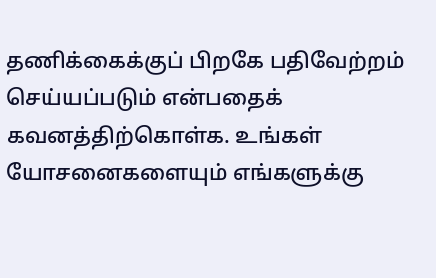தணிக்கைக்குப் பிறகே பதிவேற்றம் செய்யப்படும் என்பதைக் கவனத்திற்கொள்க. உங்கள் யோசனைகளையும் எங்களுக்கு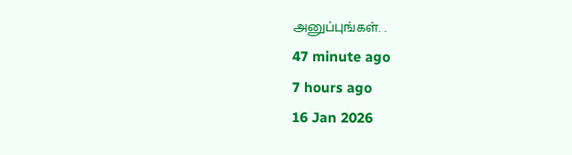அனுப்புங்கள். .
47 minute ago
7 hours ago
16 Jan 2026